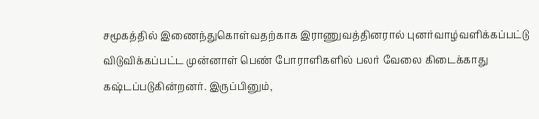சமூகத்தில் இணைந்துகொள்வதற்காக இராணுவத்தினரால் புனர்வாழ்வளிக்கப்பட்டு விடுவிக்கப்பட்ட முன்னாள் பெண் போராளிகளில் பலர் வேலை கிடைக்காது கஷ்டப்படுகின்றனர். இருப்பினும்,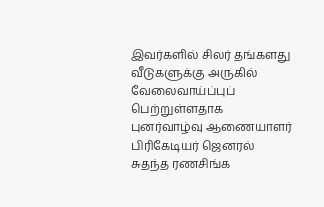இவர்களில் சிலர் தங்களது வீடுகளுக்கு அருகில் வேலைவாய்ப்புப் பெற்றுள்ளதாக புனர்வாழ்வு ஆணையாளர் பிரிகேடியர் ஜெனரல் சுதந்த ரணசிங்க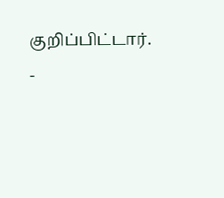குறிப்பிட்டார்.
-